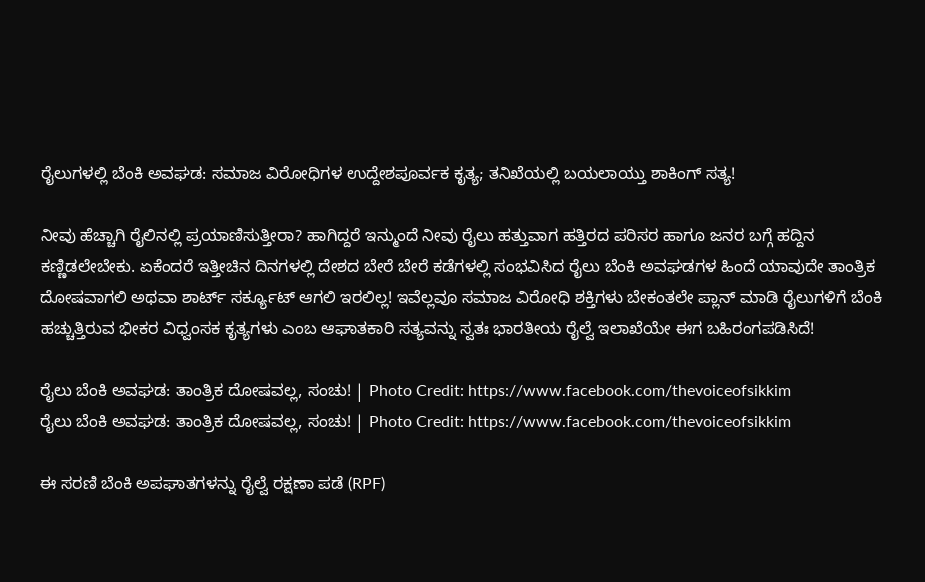ರೈಲುಗಳಲ್ಲಿ ಬೆಂಕಿ ಅವಘಡ: ಸಮಾಜ ವಿರೋಧಿಗಳ ಉದ್ದೇಶಪೂರ್ವಕ ಕೃತ್ಯ; ತನಿಖೆಯಲ್ಲಿ ಬಯಲಾಯ್ತು ಶಾಕಿಂಗ್ ಸತ್ಯ!

ನೀವು ಹೆಚ್ಚಾಗಿ ರೈಲಿನಲ್ಲಿ ಪ್ರಯಾಣಿಸುತ್ತೀರಾ? ಹಾಗಿದ್ದರೆ ಇನ್ಮುಂದೆ ನೀವು ರೈಲು ಹತ್ತುವಾಗ ಹತ್ತಿರದ ಪರಿಸರ ಹಾಗೂ ಜನರ ಬಗ್ಗೆ ಹದ್ದಿನ ಕಣ್ಣಿಡಲೇಬೇಕು. ಏಕೆಂದರೆ ಇತ್ತೀಚಿನ ದಿನಗಳಲ್ಲಿ ದೇಶದ ಬೇರೆ ಬೇರೆ ಕಡೆಗಳಲ್ಲಿ ಸಂಭವಿಸಿದ ರೈಲು ಬೆಂಕಿ ಅವಘಡಗಳ ಹಿಂದೆ ಯಾವುದೇ ತಾಂತ್ರಿಕ ದೋಷವಾಗಲಿ ಅಥವಾ ಶಾರ್ಟ್ ಸರ್ಕ್ಯೂಟ್ ಆಗಲಿ ಇರಲಿಲ್ಲ! ಇವೆಲ್ಲವೂ ಸಮಾಜ ವಿರೋಧಿ ಶಕ್ತಿಗಳು ಬೇಕಂತಲೇ ಪ್ಲಾನ್ ಮಾಡಿ ರೈಲುಗಳಿಗೆ ಬೆಂಕಿ ಹಚ್ಚುತ್ತಿರುವ ಭೀಕರ ವಿಧ್ವಂಸಕ ಕೃತ್ಯಗಳು ಎಂಬ ಆಘಾತಕಾರಿ ಸತ್ಯವನ್ನು ಸ್ವತಃ ಭಾರತೀಯ ರೈಲ್ವೆ ಇಲಾಖೆಯೇ ಈಗ ಬಹಿರಂಗಪಡಿಸಿದೆ!

ರೈಲು ಬೆಂಕಿ ಅವಘಡ: ತಾಂತ್ರಿಕ ದೋಷವಲ್ಲ, ಸಂಚು! | Photo Credit: https://www.facebook.com/thevoiceofsikkim
ರೈಲು ಬೆಂಕಿ ಅವಘಡ: ತಾಂತ್ರಿಕ ದೋಷವಲ್ಲ, ಸಂಚು! | Photo Credit: https://www.facebook.com/thevoiceofsikkim

ಈ ಸರಣಿ ಬೆಂಕಿ ಅಪಘಾತಗಳನ್ನು ರೈಲ್ವೆ ರಕ್ಷಣಾ ಪಡೆ (RPF)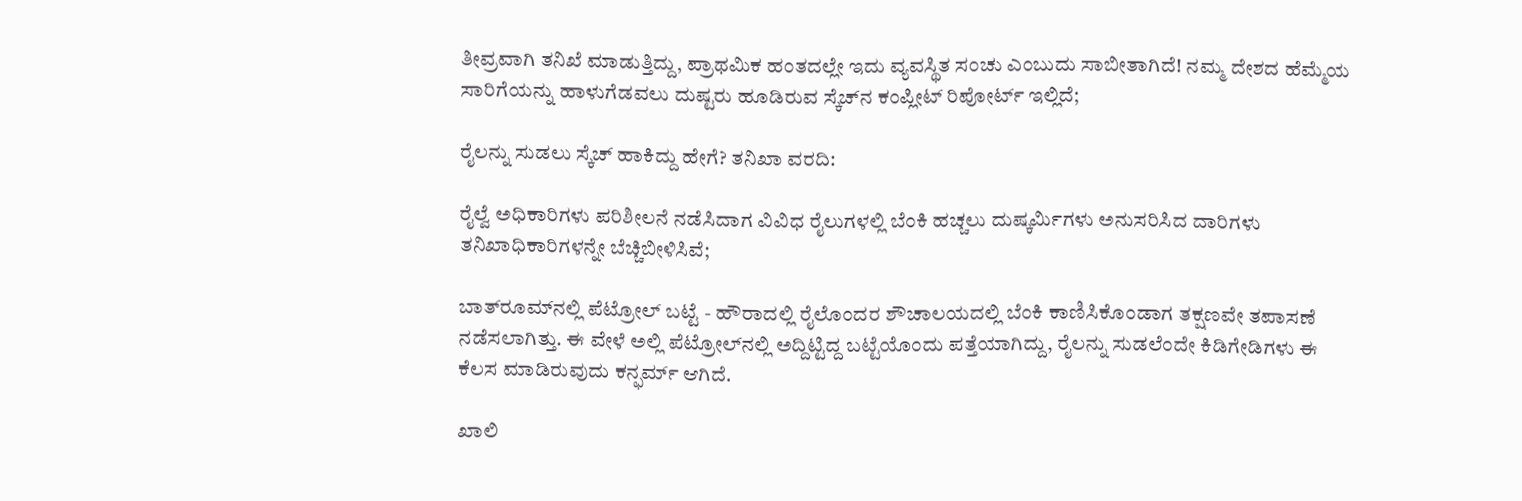ತೀವ್ರವಾಗಿ ತನಿಖೆ ಮಾಡುತ್ತಿದ್ದು, ಪ್ರಾಥಮಿಕ ಹಂತದಲ್ಲೇ ಇದು ವ್ಯವಸ್ಥಿತ ಸಂಚು ಎಂಬುದು ಸಾಬೀತಾಗಿದೆ! ನಮ್ಮ ದೇಶದ ಹೆಮ್ಮೆಯ ಸಾರಿಗೆಯನ್ನು ಹಾಳುಗೆಡವಲು ದುಷ್ಟರು ಹೂಡಿರುವ ಸ್ಕೆಚ್‌ನ ಕಂಪ್ಲೀಟ್ ರಿಪೋರ್ಟ್ ಇಲ್ಲಿದೆ;

ರೈಲನ್ನು ಸುಡಲು ಸ್ಕೆಚ್ ಹಾಕಿದ್ದು ಹೇಗೆ? ತನಿಖಾ ವರದಿ:

ರೈಲ್ವೆ ಅಧಿಕಾರಿಗಳು ಪರಿಶೀಲನೆ ನಡೆಸಿದಾಗ ವಿವಿಧ ರೈಲುಗಳಲ್ಲಿ ಬೆಂಕಿ ಹಚ್ಚಲು ದುಷ್ಕರ್ಮಿಗಳು ಅನುಸರಿಸಿದ ದಾರಿಗಳು ತನಿಖಾಧಿಕಾರಿಗಳನ್ನೇ ಬೆಚ್ಚಿಬೀಳಿಸಿವೆ;

ಬಾತ್‌ರೂಮ್‌ನಲ್ಲಿ ಪೆಟ್ರೋಲ್ ಬಟ್ಟೆ - ಹೌರಾದಲ್ಲಿ ರೈಲೊಂದರ ಶೌಚಾಲಯದಲ್ಲಿ ಬೆಂಕಿ ಕಾಣಿಸಿಕೊಂಡಾಗ ತಕ್ಷಣವೇ ತಪಾಸಣೆ ನಡೆಸಲಾಗಿತ್ತು. ಈ ವೇಳೆ ಅಲ್ಲಿ ಪೆಟ್ರೋಲ್‌ನಲ್ಲಿ ಅದ್ದಿಟ್ಟಿದ್ದ ಬಟ್ಟೆಯೊಂದು ಪತ್ತೆಯಾಗಿದ್ದು, ರೈಲನ್ನು ಸುಡಲೆಂದೇ ಕಿಡಿಗೇಡಿಗಳು ಈ ಕೆಲಸ ಮಾಡಿರುವುದು ಕನ್ಫರ್ಮ್ ಆಗಿದೆ.

ಖಾಲಿ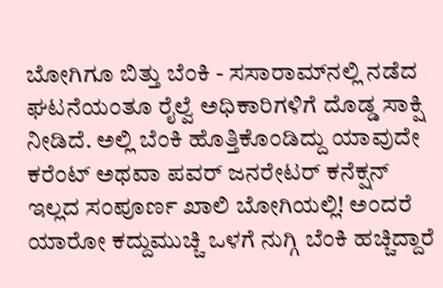ಬೋಗಿಗೂ ಬಿತ್ತು ಬೆಂಕಿ - ಸಸಾರಾಮ್‌ನಲ್ಲಿ ನಡೆದ ಘಟನೆಯಂತೂ ರೈಲ್ವೆ ಅಧಿಕಾರಿಗಳಿಗೆ ದೊಡ್ಡ ಸಾಕ್ಷಿ ನೀಡಿದೆ. ಅಲ್ಲಿ ಬೆಂಕಿ ಹೊತ್ತಿಕೊಂಡಿದ್ದು ಯಾವುದೇ ಕರೆಂಟ್ ಅಥವಾ ಪವರ್ ಜನರೇಟರ್ ಕನೆಕ್ಷನ್ ಇಲ್ಲದ ಸಂಪೂರ್ಣ ಖಾಲಿ ಬೋಗಿಯಲ್ಲಿ! ಅಂದರೆ ಯಾರೋ ಕದ್ದುಮುಚ್ಚಿ ಒಳಗೆ ನುಗ್ಗಿ ಬೆಂಕಿ ಹಚ್ಚಿದ್ದಾರೆ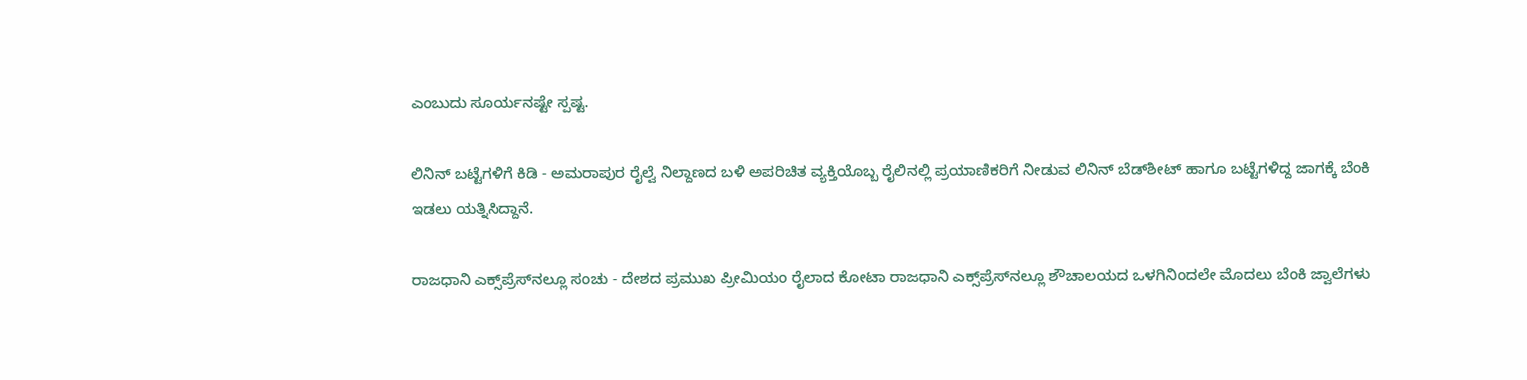ಎಂಬುದು ಸೂರ್ಯನಷ್ಟೇ ಸ್ಪಷ್ಟ.

ಲಿನಿನ್ ಬಟ್ಟೆಗಳಿಗೆ ಕಿಡಿ - ಅಮರಾಪುರ ರೈಲ್ವೆ ನಿಲ್ದಾಣದ ಬಳಿ ಅಪರಿಚಿತ ವ್ಯಕ್ತಿಯೊಬ್ಬ ರೈಲಿನಲ್ಲಿ ಪ್ರಯಾಣಿಕರಿಗೆ ನೀಡುವ ಲಿನಿನ್ ಬೆಡ್‌ಶೀಟ್ ಹಾಗೂ ಬಟ್ಟೆಗಳಿದ್ದ ಜಾಗಕ್ಕೆ ಬೆಂಕಿ ಇಡಲು ಯತ್ನಿಸಿದ್ದಾನೆ.

ರಾಜಧಾನಿ ಎಕ್ಸ್‌ಪ್ರೆಸ್‌ನಲ್ಲೂ ಸಂಚು - ದೇಶದ ಪ್ರಮುಖ ಪ್ರೀಮಿಯಂ ರೈಲಾದ ಕೋಟಾ ರಾಜಧಾನಿ ಎಕ್ಸ್‌ಪ್ರೆಸ್‌ನಲ್ಲೂ ಶೌಚಾಲಯದ ಒಳಗಿನಿಂದಲೇ ಮೊದಲು ಬೆಂಕಿ ಜ್ವಾಲೆಗಳು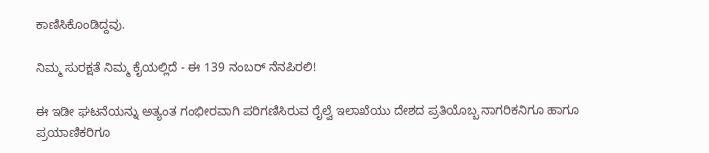ಕಾಣಿಸಿಕೊಂಡಿದ್ದವು.

ನಿಮ್ಮ ಸುರಕ್ಷತೆ ನಿಮ್ಮ ಕೈಯಲ್ಲಿದೆ - ಈ 139 ನಂಬರ್ ನೆನಪಿರಲಿ!

ಈ ಇಡೀ ಘಟನೆಯನ್ನು ಅತ್ಯಂತ ಗಂಭೀರವಾಗಿ ಪರಿಗಣಿಸಿರುವ ರೈಲ್ವೆ ಇಲಾಖೆಯು ದೇಶದ ಪ್ರತಿಯೊಬ್ಬ ನಾಗರಿಕನಿಗೂ ಹಾಗೂ ಪ್ರಯಾಣಿಕರಿಗೂ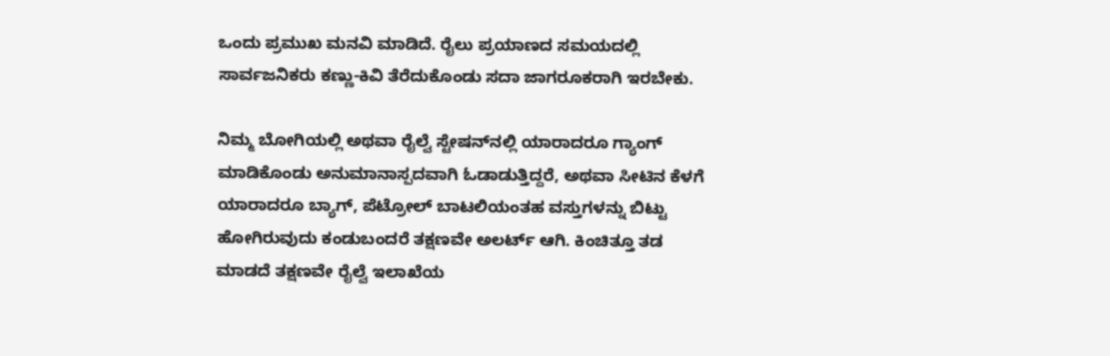ಒಂದು ಪ್ರಮುಖ ಮನವಿ ಮಾಡಿದೆ. ರೈಲು ಪ್ರಯಾಣದ ಸಮಯದಲ್ಲಿ ಸಾರ್ವಜನಿಕರು ಕಣ್ಣು-ಕಿವಿ ತೆರೆದುಕೊಂಡು ಸದಾ ಜಾಗರೂಕರಾಗಿ ಇರಬೇಕು.

ನಿಮ್ಮ ಬೋಗಿಯಲ್ಲಿ ಅಥವಾ ರೈಲ್ವೆ ಸ್ಟೇಷನ್‌ನಲ್ಲಿ ಯಾರಾದರೂ ಗ್ಯಾಂಗ್ ಮಾಡಿಕೊಂಡು ಅನುಮಾನಾಸ್ಪದವಾಗಿ ಓಡಾಡುತ್ತಿದ್ದರೆ, ಅಥವಾ ಸೀಟಿನ ಕೆಳಗೆ ಯಾರಾದರೂ ಬ್ಯಾಗ್, ಪೆಟ್ರೋಲ್ ಬಾಟಲಿಯಂತಹ ವಸ್ತುಗಳನ್ನು ಬಿಟ್ಟು ಹೋಗಿರುವುದು ಕಂಡುಬಂದರೆ ತಕ್ಷಣವೇ ಅಲರ್ಟ್ ಆಗಿ. ಕಿಂಚಿತ್ತೂ ತಡ ಮಾಡದೆ ತಕ್ಷಣವೇ ರೈಲ್ವೆ ಇಲಾಖೆಯ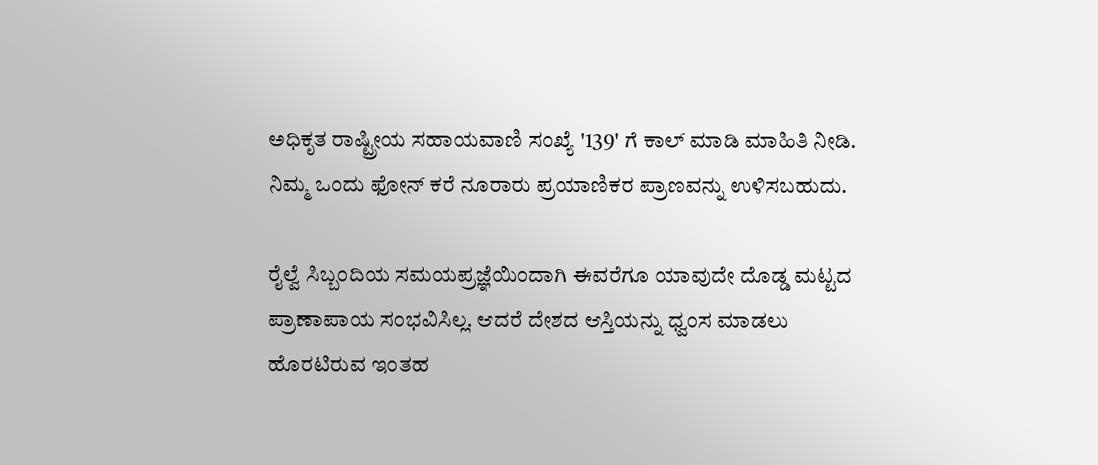ಅಧಿಕೃತ ರಾಷ್ಟ್ರೀಯ ಸಹಾಯವಾಣಿ ಸಂಖ್ಯೆ '139' ಗೆ ಕಾಲ್ ಮಾಡಿ ಮಾಹಿತಿ ನೀಡಿ. ನಿಮ್ಮ ಒಂದು ಫೋನ್ ಕರೆ ನೂರಾರು ಪ್ರಯಾಣಿಕರ ಪ್ರಾಣವನ್ನು ಉಳಿಸಬಹುದು.

ರೈಲ್ವೆ ಸಿಬ್ಬಂದಿಯ ಸಮಯಪ್ರಜ್ಞೆಯಿಂದಾಗಿ ಈವರೆಗೂ ಯಾವುದೇ ದೊಡ್ಡ ಮಟ್ಟದ ಪ್ರಾಣಾಪಾಯ ಸಂಭವಿಸಿಲ್ಲ. ಆದರೆ ದೇಶದ ಆಸ್ತಿಯನ್ನು ಧ್ವಂಸ ಮಾಡಲು ಹೊರಟಿರುವ ಇಂತಹ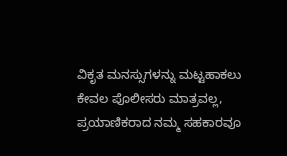ವಿಕೃತ ಮನಸ್ಸುಗಳನ್ನು ಮಟ್ಟಹಾಕಲು ಕೇವಲ ಪೊಲೀಸರು ಮಾತ್ರವಲ್ಲ, ಪ್ರಯಾಣಿಕರಾದ ನಮ್ಮ ಸಹಕಾರವೂ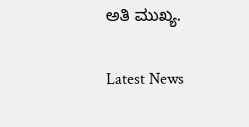ಅತಿ ಮುಖ್ಯ.

Latest News